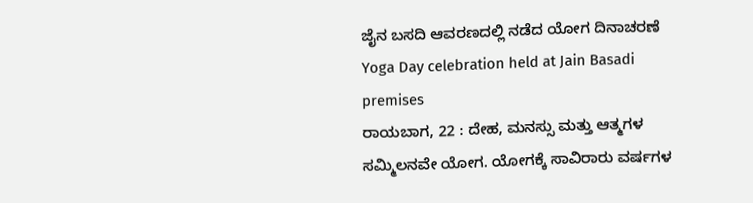ಜೈನ ಬಸದಿ ಆವರಣದಲ್ಲಿ ನಡೆದ ಯೋಗ ದಿನಾಚರಣೆ
Yoga Day celebration held at Jain Basadi premises
ರಾಯಬಾಗ, 22 : ದೇಹ, ಮನಸ್ಸು ಮತ್ತು ಆತ್ಮಗಳ ಸಮ್ಮಿಲನವೇ ಯೋಗ. ಯೋಗಕ್ಕೆ ಸಾವಿರಾರು ವರ್ಷಗಳ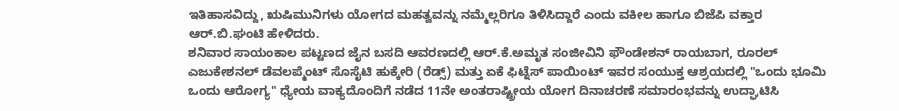ಇತಿಹಾಸವಿದ್ದು, ಋಷಿಮುನಿಗಳು ಯೋಗದ ಮಹತ್ವವನ್ನು ನಮ್ಮೆಲ್ಲರಿಗೂ ತಿಳಿಸಿದ್ದಾರೆ ಎಂದು ವಕೀಲ ಹಾಗೂ ಬಿಜೆಪಿ ವಕ್ತಾರ ಆರ್.ಬಿ.ಘಂಟಿ ಹೇಳಿದರು.
ಶನಿವಾರ ಸಾಯಂಕಾಲ ಪಟ್ಟಣದ ಜೈನ ಬಸದಿ ಆವರಣದಲ್ಲಿ ಆರ್.ಕೆ.ಅಮೃತ ಸಂಜೀವಿನಿ ಫೌಂಡೇಶನ್ ರಾಯಬಾಗ, ರೂರಲ್ ಎಜುಕೇಶನಲ್ ಡೆವಲಪ್ಮೆಂಟ್ ಸೊಸೈಟಿ ಹುಕ್ಕೇರಿ (ರೆಡ್ಸ್) ಮತ್ತು ಏಕೆ ಫಿಟ್ನೆಸ್ ಪಾಯಿಂಟ್ ಇವರ ಸಂಯುಕ್ತ ಆಶ್ರಯದಲ್ಲಿ "ಒಂದು ಭೂಮಿ ಒಂದು ಆರೋಗ್ಯ" ಧ್ಯೇಯ ವಾಕ್ಯದೊಂದಿಗೆ ನಡೆದ 11ನೇ ಅಂತರಾಷ್ಟ್ರೀಯ ಯೋಗ ದಿನಾಚರಣೆ ಸಮಾರಂಭವನ್ನು ಉದ್ಘಾಟಿಸಿ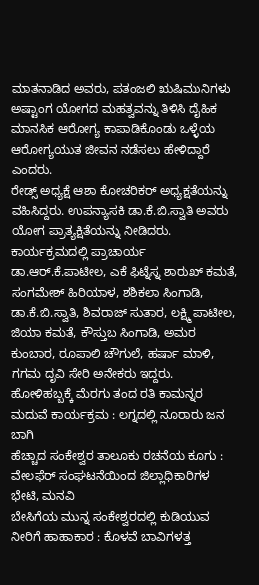ಮಾತನಾಡಿದ ಅವರು, ಪತಂಜಲಿ ಋಷಿಮುನಿಗಳು ಅಷ್ಟಾಂಗ ಯೋಗದ ಮಹತ್ವವನ್ನು ತಿಳಿಸಿ ದೈಹಿಕ ಮಾನಸಿಕ ಆರೋಗ್ಯ ಕಾಪಾಡಿಕೊಂಡು ಒಳ್ಳೆಯ ಆರೋಗ್ಯಯುತ ಜೀವನ ನಡೆಸಲು ಹೇಳಿದ್ದಾರೆ ಎಂದರು.
ರೇಡ್ಸ್ ಅಧ್ಯಕ್ಷೆ ಆಶಾ ಕೋಚರಿಕರ್ ಅಧ್ಯಕ್ಷತೆಯನ್ನು ವಹಿಸಿದ್ದರು. ಉಪನ್ಯಾಸಕಿ ಡಾ.ಕೆ.ಬಿ.ಸ್ವಾತಿ ಅವರು ಯೋಗ ಪ್ರಾತ್ಯಕ್ಷಿತೆಯನ್ನು ನೀಡಿದರು.
ಕಾರ್ಯಕ್ರಮದಲ್ಲಿ ಪ್ರಾಚಾರ್ಯ ಡಾ.ಆರ್.ಕೆ.ಪಾಟೀಲ, ಎಕೆ ಫಿಟ್ನೆಸ್ನ ಶಾರುಖ್ ಕಮತೆ, ಸಂಗಮೇಶ್ ಹಿರಿಯಾಳ, ಶಶಿಕಲಾ ಸಿಂಗಾಡಿ, ಡಾ.ಕೆ.ಬಿ.ಸ್ವಾತಿ, ಶಿವರಾಜ್ ಸುತಾರ, ಲಕ್ಷ್ಮಿ ಪಾಟೀಲ, ಜಿಯಾ ಕಮತೆ, ಕೌಸ್ತುಬ ಸಿಂಗಾಡಿ, ಅಮರ ಕುಂಬಾರ, ರೂಪಾಲಿ ಚೌಗುಲೆ, ಹರ್ಷಾ ಮಾಳಿ, ಗಗಮ ದೃವಿ ಸೇರಿ ಅನೇಕರು ಇದ್ದರು.
ಹೋಳಿಹಬ್ಬಕ್ಕೆ ಮೆರಗು ತಂದ ರತಿ ಕಾಮನ್ನರ ಮದುವೆ ಕಾರ್ಯಕ್ರಮ : ಲಗ್ನದಲ್ಲಿ ನೂರಾರು ಜನ ಬಾಗಿ
ಹೆಚ್ಚಾದ ಸಂಕೇಶ್ವರ ತಾಲೂಕು ರಚನೆಯ ಕೂಗು : ವೇಲಫೆರ್ ಸಂಘಟನೆಯಿಂದ ಜಿಲ್ಲಾಧಿಕಾರಿಗಳ ಭೇಟಿ, ಮನವಿ
ಬೇಸಿಗೆಯ ಮುನ್ನ ಸಂಕೇಶ್ವರದಲ್ಲಿ ಕುಡಿಯುವ ನೀರಿಗೆ ಹಾಹಾಕಾರ : ಕೊಳವೆ ಬಾವಿಗಳತ್ತ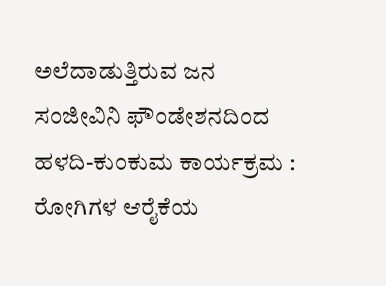ಅಲೆದಾಡುತ್ತಿರುವ ಜನ
ಸಂಜೀವಿನಿ ಫೌಂಡೇಶನದಿಂದ ಹಳದಿ-ಕುಂಕುಮ ಕಾರ್ಯಕ್ರಮ : ರೋಗಿಗಳ ಆರೈಕೆಯ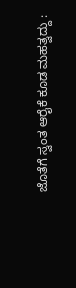ಜೊತೆಗೆ ಸ್ವಂತ ಆರೈಕೆ ಕೂಡ ಮಹತ್ವದ್ದು :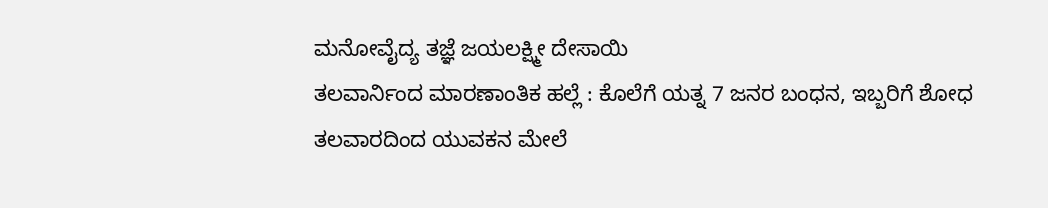ಮನೋವೈದ್ಯ ತಜ್ಞೆ ಜಯಲಕ್ಷ್ಮೀ ದೇಸಾಯಿ
ತಲವಾರ್ನಿಂದ ಮಾರಣಾಂತಿಕ ಹಲ್ಲೆ : ಕೊಲೆಗೆ ಯತ್ನ 7 ಜನರ ಬಂಧನ, ಇಬ್ಬರಿಗೆ ಶೋಧ
ತಲವಾರದಿಂದ ಯುವಕನ ಮೇಲೆ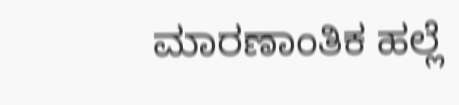ಮಾರಣಾಂತಿಕ ಹಲ್ಲೆ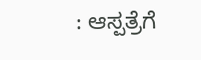: ಆಸ್ಪತ್ರೆಗೆ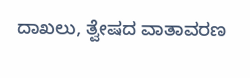ದಾಖಲು, ತ್ವೇಷದ ವಾತಾವರಣ